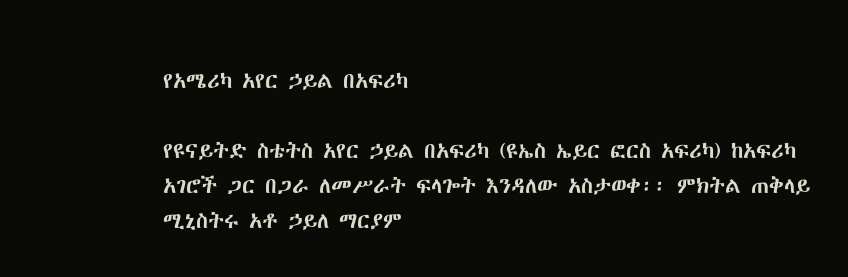የአሜሪካ አየር ኃይል በአፍሪካ

የዩናይትድ ስቴትስ አየር ኃይል በአፍሪካ (ዩኤስ ኤይር ፎርስ አፍሪካ) ከአፍሪካ አገሮች ጋር በጋራ ለመሥራት ፍላጐት እንዳለው አስታወቀ፡፡ ምክትል ጠቅላይ ሚኒስትሩ አቶ ኃይለ ማርያም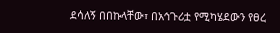ደሳለኝ በበኩላቸው፣ በአኅጉሪቷ የሚካሄደውን የፀረ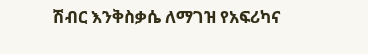ሽብር እንቅስቃሴ ለማገዝ የአፍሪካና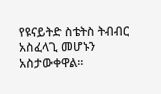የዩናይትድ ስቴትስ ትብብር አስፈላጊ መሆኑን አስታውቀዋል፡፡